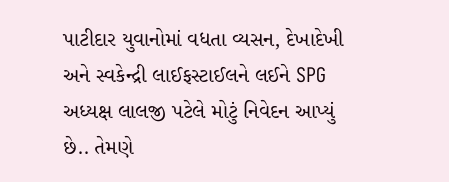પાટીદાર યુવાનોમાં વધતા વ્યસન, દેખાદેખી અને સ્વકેન્દ્રી લાઈફસ્ટાઈલને લઈને SPG અધ્યક્ષ લાલજી પટેલે મોટું નિવેદન આપ્યું છે.. તેમણે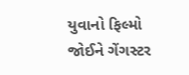યુવાનો ફિલ્મો જોઈને ગેંગસ્ટર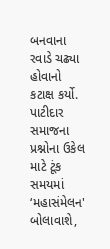બનવાના રવાડે ચઢ્યા હોવાનો કટાક્ષ કર્યો. પાટીદાર સમાજના પ્રશ્નોના ઉકેલ માટે ટૂંક સમયમાં ‘મહાસંમેલન' બોલાવાશે,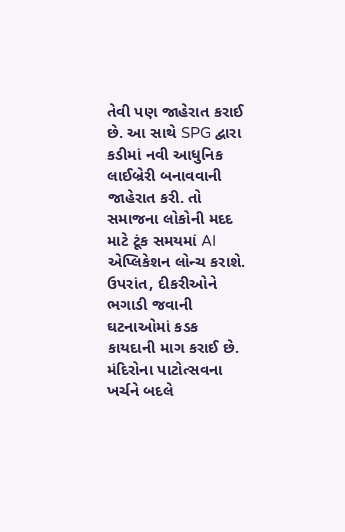તેવી પણ જાહેરાત કરાઈ છે. આ સાથે SPG દ્વારા કડીમાં નવી આધુનિક લાઈબ્રેરી બનાવવાની જાહેરાત કરી. તો સમાજના લોકોની મદદ માટે ટૂંક સમયમાં AI એપ્લિકેશન લોન્ચ કરાશે. ઉપરાંત, દીકરીઓને ભગાડી જવાની ઘટનાઓમાં કડક કાયદાની માગ કરાઈ છે. મંદિરોના પાટોત્સવના ખર્ચને બદલે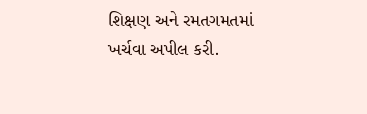શિક્ષણ અને રમતગમતમાં ખર્ચવા અપીલ કરી.